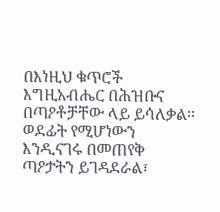በእነዚህ ቁጥሮች እግዚአብሔር በሕዝቡና በጣዖቶቻቸው ላይ ይሳለቃል፡፡ ወደፊት የሚሆነውን እንዲናገሩ በመጠየቅ ጣዖታትን ይገዳደራል፣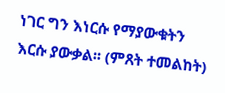ነገር ግን እነርሱ የማያውቁትን እርሱ ያውቃል፡፡ (ምጸት ተመልከት)